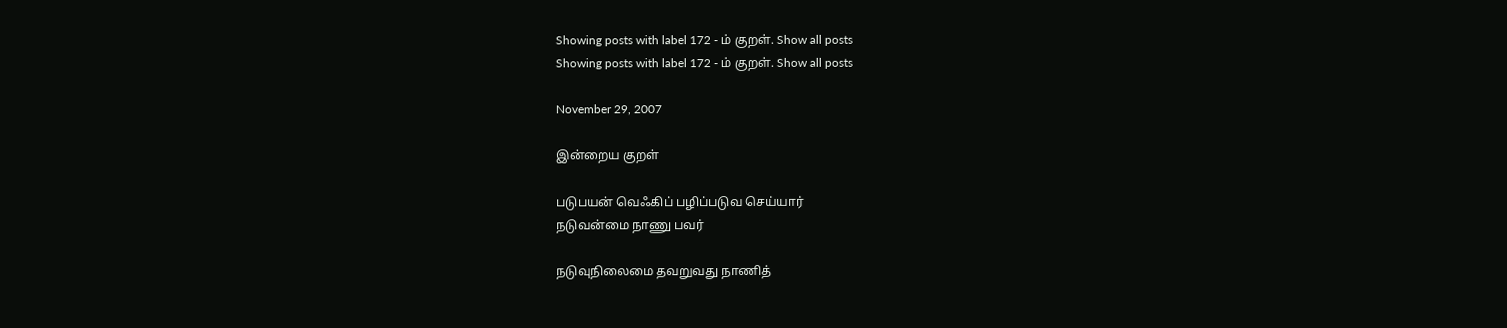Showing posts with label 172 - ம் குறள். Show all posts
Showing posts with label 172 - ம் குறள். Show all posts

November 29, 2007

இன்றைய குறள்

படுபயன் வெஃகிப் பழிப்படுவ செய்யார்
நடுவன்மை நாணு பவர்

நடுவுநிலைமை தவறுவது நாணித்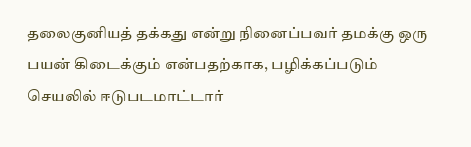தலைகுனியத் தக்கது என்று நினைப்பவர் தமக்கு ஒரு பயன் கிடைக்கும் என்பதற்காக, பழிக்கப்படும் செயலில் ஈடுபடமாட்டார்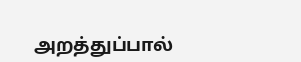அறத்துப்பால்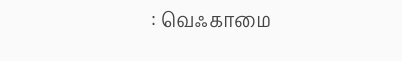: வெஃகாமை